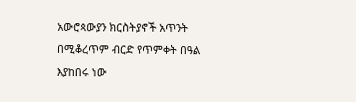አውሮጳውያን ክርስትያኖች አጥንት በሚቆረጥም ብርድ የጥምቀት በዓል እያከበሩ ነው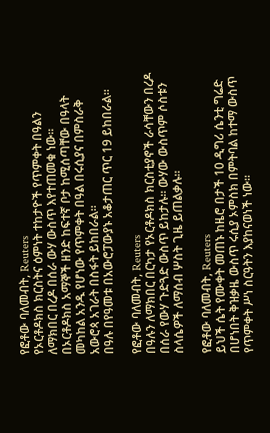የፎቶው ባለመብት, Reuters
የኦርቶዶክስ ክርስትና ዕምነት ተከታዮች የጥምቀት በዓልን ለማክበር በረዶ በሰራ ውሃ ውስጥ እየተጠመቁ ነው።
በኦርቶዶክስ አማኞች ዘንድ ከፍተኛ ቦታ ከሚሰጣቸው በዓላት መካከል አንዱ የሆነው የጥምቀት በዓል በሩሲያና በምስራቅ አውሮጳ አገራት በስፋት ይከበራል።
በዓሉ በየዓመቱ በአውሮፓውያኑ አቆታጠር ጥር 19 ይከበራል።

የፎቶው ባለመብት, Reuters
በዓሉን ለማክበር በርካታ የኦርቶዶክስ ክርስቲያኖች ራሳቸውን በረዶ በሰራ የውሃ ጉድጓድ ውስጥ ይከታሉ። ውሃው ውስጥም ሶስቱን ስላሴዎች ለማሰብ ሦስት ጊዜ ይጠልቃሉ።

የፎቶው ባለመብት, Reuters
ይህች ሴት የሙቀት መጠኑ ከዜሮ በታች 10 ዲግሪ ሴንቲ ግሬድ በሆነበት ቅዝቃዜ ውስጥ ሩሲያ ኦምስክ በምትባል ከተማ ውስጥ የጥምቀት ሥነ ስርዓትን እያከናወነች ነው።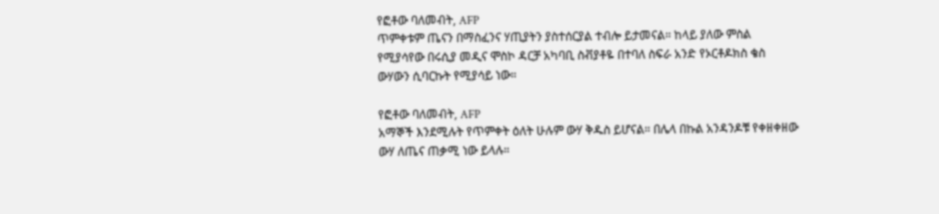የፎቶው ባለመብት, AFP
ጥምቀቱም ጤናን በማስፈንና ሃጢያትን ያስተሰርያል ተብሎ ይታመናል። ከላይ ያለው ምስል የሚያሳየው በሩሲያ መዲና ሞስኮ ዳርቻ አካባቢ ስቭያቶዬ በተባለ ስፍራ አንድ የኦርቶዶክስ ቄስ ውሃውን ሲባርኩት የሚያሳይ ነው።

የፎቶው ባለመብት, AFP
አማኞች እንደሚሉት የጥምቀት ዕለት ሁሉም ውሃ ቅዱስ ይሆናል። በሌላ በኩል አንዳንዶቹ የቀዘቀዘው ውሃ ለጤና ጠቃሚ ነው ይላሉ።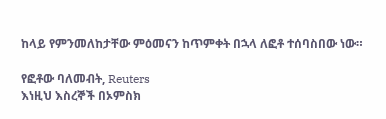ከላይ የምንመለከታቸው ምዕመናን ከጥምቀት በኋላ ለፎቶ ተሰባስበው ነው።

የፎቶው ባለመብት, Reuters
እነዚህ እስረኞች በኦምስክ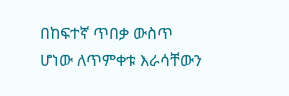በከፍተኛ ጥበቃ ውስጥ ሆነው ለጥምቀቱ እራሳቸውን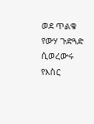ወደ ጥልቁ የውሃ ጉድጓድ ሲወረውሩ የእስር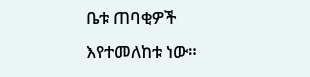ቤቱ ጠባቂዎች እየተመለከቱ ነው።